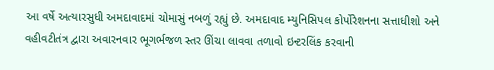આ વર્ષે અત્યારસુધી અમદાવાદમાં ચોમાસું નબળું રહ્યું છે. અમદાવાદ મ્યુનિસિપલ કોર્પોરેશનના સત્તાધીશો અને વહીવટીતંત્ર દ્વારા અવારનવાર ભૂગર્ભજળ સ્તર ઊંચા લાવવા તળાવો ઇન્ટરલિંક કરવાની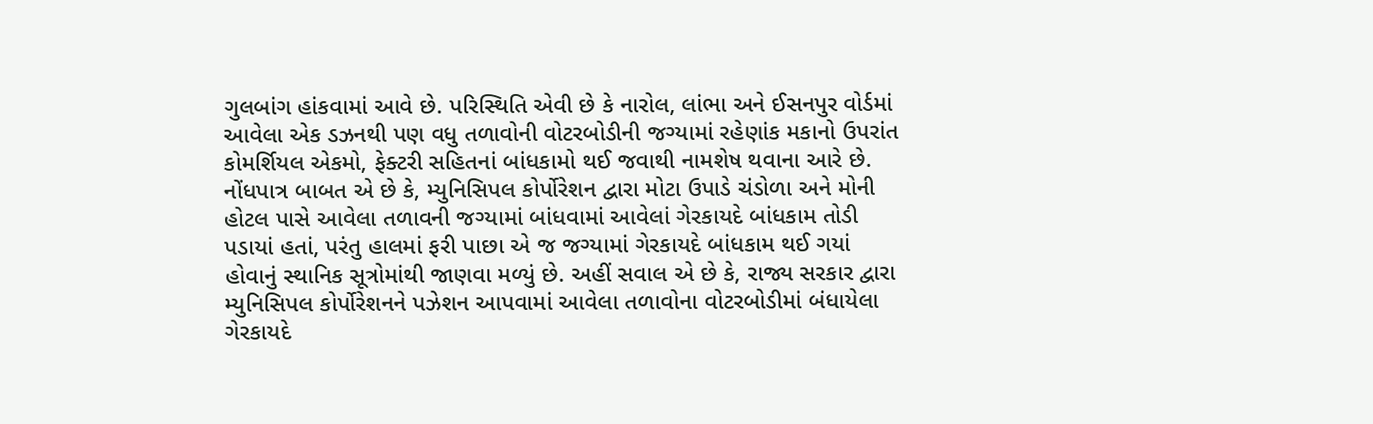ગુલબાંગ હાંકવામાં આવે છે. પરિસ્થિતિ એવી છે કે નારોલ, લાંભા અને ઈસનપુર વોર્ડમાં આવેલા એક ડઝનથી પણ વધુ તળાવોની વોટરબોડીની જગ્યામાં રહેણાંક મકાનો ઉપરાંત કોમર્શિયલ એકમો, ફેક્ટરી સહિતનાં બાંધકામો થઈ જવાથી નામશેષ થવાના આરે છે. નોંધપાત્ર બાબત એ છે કે, મ્યુનિસિપલ કોર્પોરેશન દ્વારા મોટા ઉપાડે ચંડોળા અને મોની હોટલ પાસે આવેલા તળાવની જગ્યામાં બાંધવામાં આવેલાં ગેરકાયદે બાંધકામ તોડી પડાયાં હતાં, પરંતુ હાલમાં ફરી પાછા એ જ જગ્યામાં ગેરકાયદે બાંધકામ થઈ ગયાં હોવાનું સ્થાનિક સૂત્રોમાંથી જાણવા મળ્યું છે. અહીં સવાલ એ છે કે, રાજ્ય સરકાર દ્વારા મ્યુનિસિપલ કોર્પોરેશનને પઝેશન આપવામાં આવેલા તળાવોના વોટરબોડીમાં બંધાયેલા ગેરકાયદે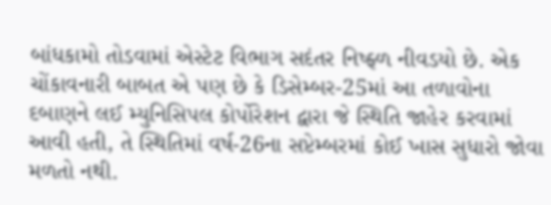બાંધકામો તોડવામાં એસ્ટેટ વિભાગ સદંતર નિષ્ફ્ળ નીવડયો છે. એક ચોંકાવનારી બાબત એ પણ છે કે ડિસેમ્બર-25માં આ તળાવોના દબાણને લઈ મ્યુનિસિપલ કોર્પોરેશન દ્વારા જે સ્થિતિ જાહેર કરવામાં આવી હતી, તે સ્થિતિમાં વર્ષ-26ના સપ્ટેમ્બરમાં કોઈ ખાસ સુધારો જોવા મળતો નથી.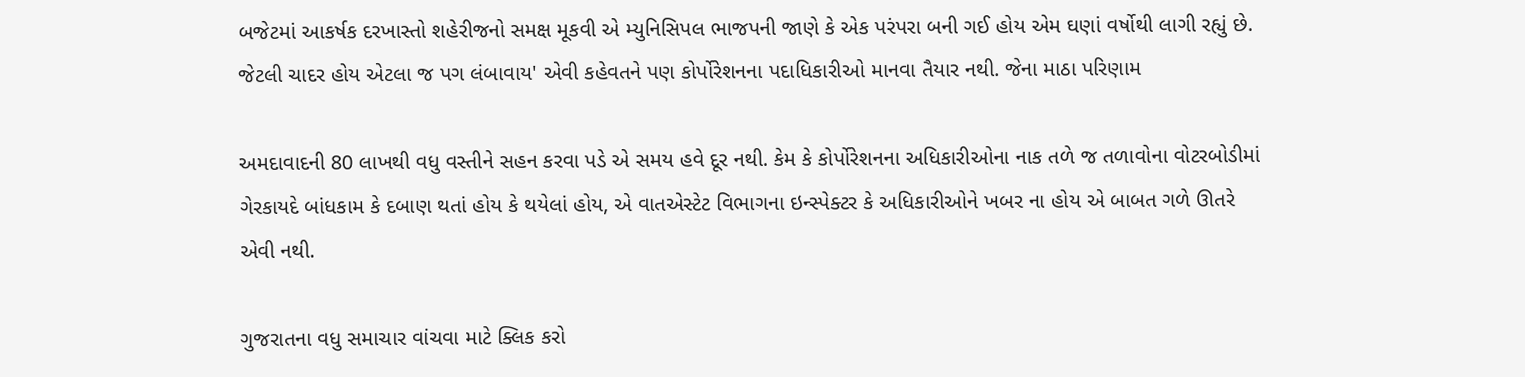બજેટમાં આકર્ષક દરખાસ્તો શહેરીજનો સમક્ષ મૂકવી એ મ્યુનિસિપલ ભાજપની જાણે કે એક પરંપરા બની ગઈ હોય એમ ઘણાં વર્ષોથી લાગી રહ્યું છે. જેટલી ચાદર હોય એટલા જ પગ લંબાવાય' એવી કહેવતને પણ કોર્પોરેશનના પદાધિકારીઓ માનવા તૈયાર નથી. જેના માઠા પરિણામ

અમદાવાદની 80 લાખથી વધુ વસ્તીને સહન કરવા પડે એ સમય હવે દૂર નથી. કેમ કે કોર્પોરેશનના અધિકારીઓના નાક તળે જ તળાવોના વોટરબોડીમાં ગેરકાયદે બાંધકામ કે દબાણ થતાં હોય કે થયેલાં હોય, એ વાતએસ્ટેટ વિભાગના ઇન્સ્પેક્ટર કે અધિકારીઓને ખબર ના હોય એ બાબત ગળે ઊતરે એવી નથી.

ગુજરાતના વધુ સમાચાર વાંચવા માટે ક્લિક કરો